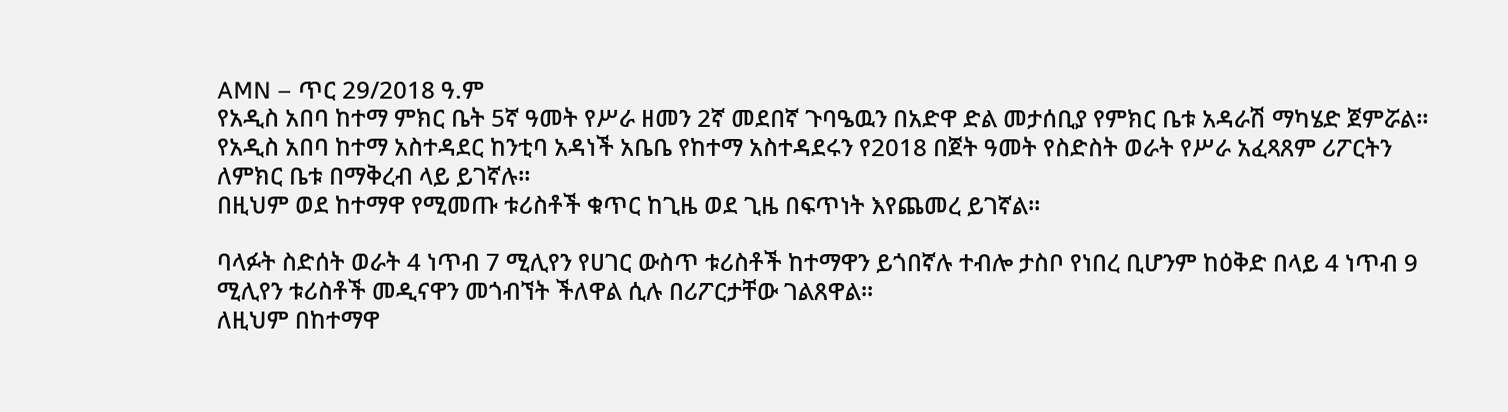AMN – ጥር 29/2018 ዓ.ም
የአዲስ አበባ ከተማ ምክር ቤት 5ኛ ዓመት የሥራ ዘመን 2ኛ መደበኛ ጉባዔዉን በአድዋ ድል መታሰቢያ የምክር ቤቱ አዳራሽ ማካሄድ ጀምሯል።
የአዲስ አበባ ከተማ አስተዳደር ከንቲባ አዳነች አቤቤ የከተማ አስተዳደሩን የ2018 በጀት ዓመት የስድስት ወራት የሥራ አፈጻጸም ሪፖርትን ለምክር ቤቱ በማቅረብ ላይ ይገኛሉ።
በዚህም ወደ ከተማዋ የሚመጡ ቱሪስቶች ቁጥር ከጊዜ ወደ ጊዜ በፍጥነት እየጨመረ ይገኛል።

ባላፉት ስድሰት ወራት 4 ነጥብ 7 ሚሊየን የሀገር ውስጥ ቱሪስቶች ከተማዋን ይጎበኛሉ ተብሎ ታስቦ የነበረ ቢሆንም ከዕቅድ በላይ 4 ነጥብ 9 ሚሊየን ቱሪስቶች መዲናዋን መጎብኘት ችለዋል ሲሉ በሪፖርታቸው ገልጸዋል።
ለዚህም በከተማዋ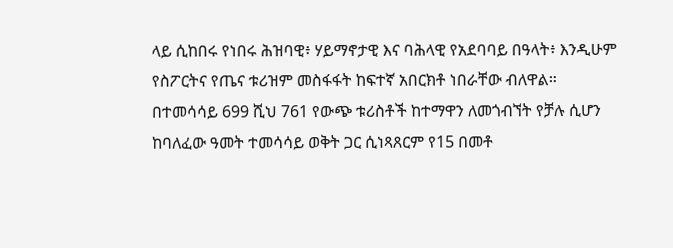ላይ ሲከበሩ የነበሩ ሕዝባዊ፥ ሃይማኖታዊ እና ባሕላዊ የአደባባይ በዓላት፥ እንዲሁም የስፖርትና የጤና ቱሪዝም መስፋፋት ከፍተኛ አበርክቶ ነበራቸው ብለዋል።
በተመሳሳይ 699 ሺህ 761 የውጭ ቱሪስቶች ከተማዋን ለመጎብኘት የቻሉ ሲሆን ከባለፈው ዓመት ተመሳሳይ ወቅት ጋር ሲነጻጸርም የ15 በመቶ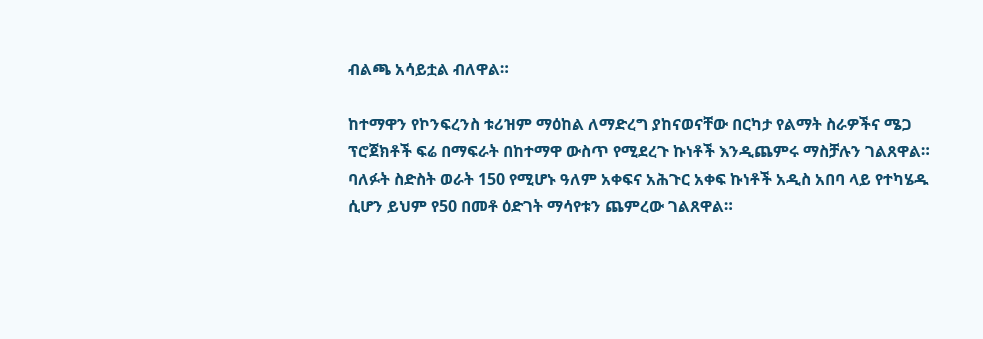ብልጫ አሳይቷል ብለዋል።

ከተማዋን የኮንፍረንስ ቱሪዝም ማዕከል ለማድረግ ያከናወናቸው በርካታ የልማት ስራዎችና ሜጋ ፕሮጀክቶች ፍሬ በማፍራት በከተማዋ ውስጥ የሚደረጉ ኩነቶች እንዲጨምሩ ማስቻሉን ገልጸዋል።
ባለፉት ስድስት ወራት 150 የሚሆኑ ዓለም አቀፍና አሕጉር አቀፍ ኩነቶች አዲስ አበባ ላይ የተካሄዱ ሲሆን ይህም የ50 በመቶ ዕድገት ማሳየቱን ጨምረው ገልጸዋል።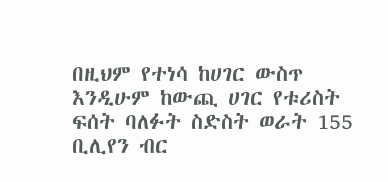በዚህም የተነሳ ከሀገር ውስጥ እንዲሁም ከውጪ ሀገር የቱሪስት ፍሰት ባለፉት ስድስት ወራት 155 ቢሊየን ብር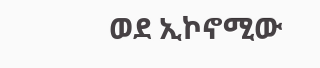ወደ ኢኮኖሚው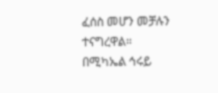ፈሰስ መሆን መቻሉን ተናግረዋል።
በሚካኤል ኅሩይ